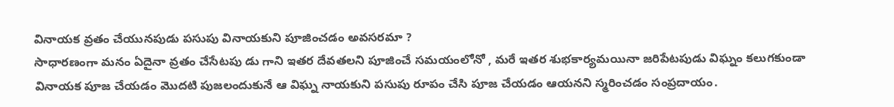వినాయక వ్రతం చేయునపుడు పసుపు వినాయకుని పూజించడం అవసరమా ?
సాధారణంగా మనం ఏదైనా వ్రతం చేసేటపు డు గాని ఇతర దేవతలని పూజించే సమయంలోనో , మరే ఇతర శుభకార్యమయినా జరిపేటపుడు విఘ్నం కలుగకుండా వినాయక పూజ చేయడం మొదటి పుజలందుకునే ఆ విఘ్న నాయకుని పసుపు రూపం చేసి పూజ చేయడం ఆయనని స్మరించడం సంప్రదాయం.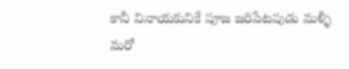కానీ వినాయకునికే పూజ జరిపేటపుడు మళ్ళీ మరో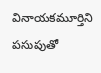వినాయకమూర్తిని పసుపుతో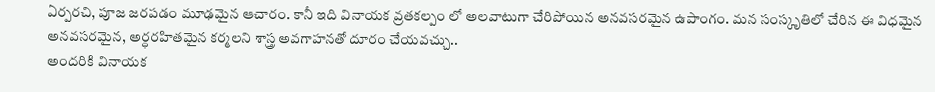ఏర్పరచి, పూజ జరపడం మూఢమైన ఆచారం. కానీ ఇది వినాయక వ్రతకల్పం లో అలవాటుగా చేరిపోయిన అనవసరమైన ఉపాంగం. మన సంస్కృతిలో చేరిన ఈ విధమైన అనవసరమైన, అర్ధరహితమైన కర్మలని శాస్త్ర అవగాహనతో దూరం చేయవచ్చు..
అందరికి వినాయక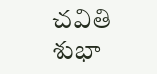చవితి శుభా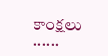కాంక్షలు ......